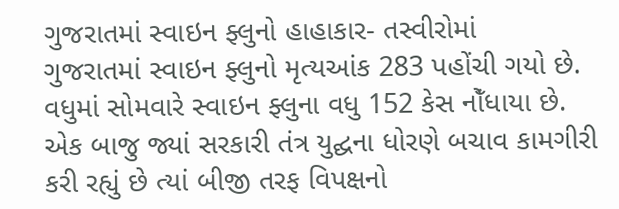ગુજરાતમાં સ્વાઇન ફ્લુનો હાહાકાર- તસ્વીરોમાં
ગુજરાતમાં સ્વાઇન ફ્લુનો મૃત્યઆંક 283 પહોંચી ગયો છે. વધુમાં સોમવારે સ્વાઇન ફ્લુના વધુ 152 કેસ નોઁધાયા છે. એક બાજુ જ્યાં સરકારી તંત્ર યુદ્ઘના ધોરણે બચાવ કામગીરી કરી રહ્યું છે ત્યાં બીજી તરફ વિપક્ષનો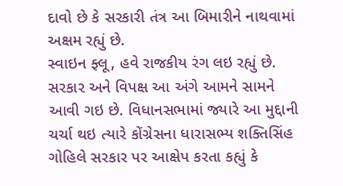દાવો છે કે સરકારી તંત્ર આ બિમારીને નાથવામાં અક્ષમ રહ્યું છે.
સ્વાઇન ફ્લૂ, હવે રાજકીય રંગ લઇ રહ્યું છે. સરકાર અને વિપક્ષ આ અંગે આમને સામને આવી ગઇ છે. વિધાનસભામાં જ્યારે આ મુદ્દાની ચર્ચા થઇ ત્યારે કોંગ્રેસના ધારાસભ્ય શક્તિસિંહ ગોહિલે સરકાર પર આક્ષેપ કરતા કહ્યું કે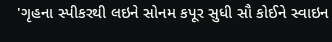'ગૃહના સ્પીકરથી લઇને સોનમ કપૂર સુધી સૌ કોઈને સ્વાઇન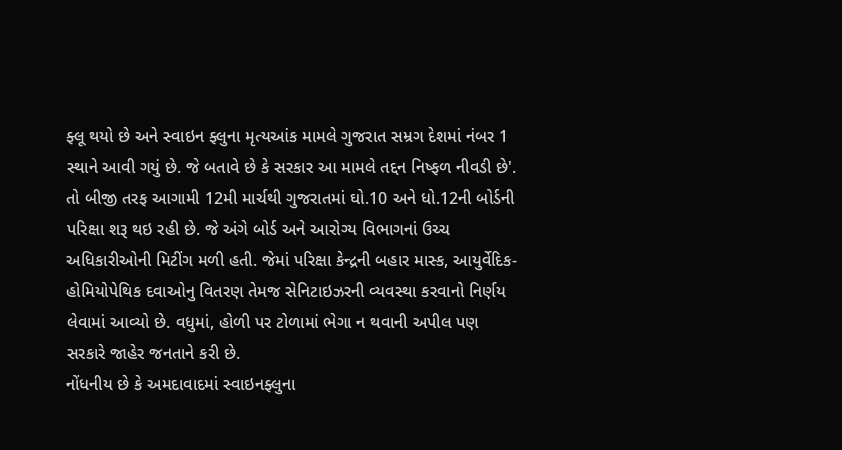ફ્લૂ થયો છે અને સ્વાઇન ફ્લુના મૃત્યઆંક મામલે ગુજરાત સમ્રગ દેશમાં નંબર 1 સ્થાને આવી ગયું છે. જે બતાવે છે કે સરકાર આ મામલે તદ્દન નિષ્ફળ નીવડી છે'.
તો બીજી તરફ આગામી 12મી માર્ચથી ગુજરાતમાં ઘો.10 અને ધો.12ની બોર્ડની પરિક્ષા શરૂ થઇ રહી છે. જે અંગે બોર્ડ અને આરોગ્ય વિભાગનાં ઉચ્ચ અધિકારીઓની મિટીંગ મળી હતી. જેમાં પરિક્ષા કેન્દ્રની બહાર માસ્ક, આયુર્વેદિક-હોમિયોપેથિક દવાઓનુ વિતરણ તેમજ સેનિટાઇઝરની વ્યવસ્થા કરવાનો નિર્ણય લેવામાં આવ્યો છે. વધુમાં, હોળી પર ટોળામાં ભેગા ન થવાની અપીલ પણ સરકારે જાહેર જનતાને કરી છે.
નોંધનીય છે કે અમદાવાદમાં સ્વાઇનફ્લુના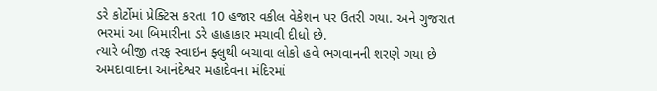ડરે કોર્ટોમાં પ્રેક્ટિસ કરતા 10 હજાર વકીલ વેકેશન પર ઉતરી ગયા. અને ગુજરાત ભરમાં આ બિમારીના ડરે હાહાકાર મચાવી દીધો છે.
ત્યારે બીજી તરફ સ્વાઇન ફ્લુથી બચાવા લોકો હવે ભગવાનની શરણે ગયા છે અમદાવાદના આનંદેશ્વર મહાદેવના મંદિરમાં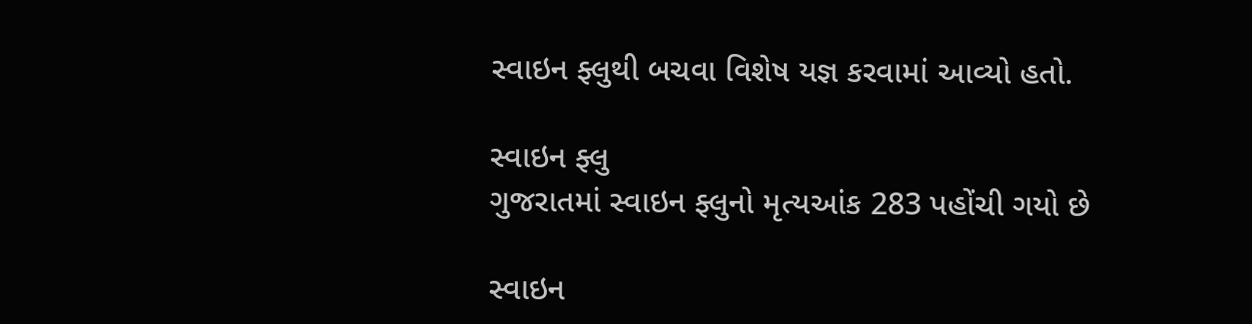સ્વાઇન ફ્લુથી બચવા વિશેષ યજ્ઞ કરવામાં આવ્યો હતો.

સ્વાઇન ફ્લુ
ગુજરાતમાં સ્વાઇન ફ્લુનો મૃત્યઆંક 283 પહોંચી ગયો છે

સ્વાઇન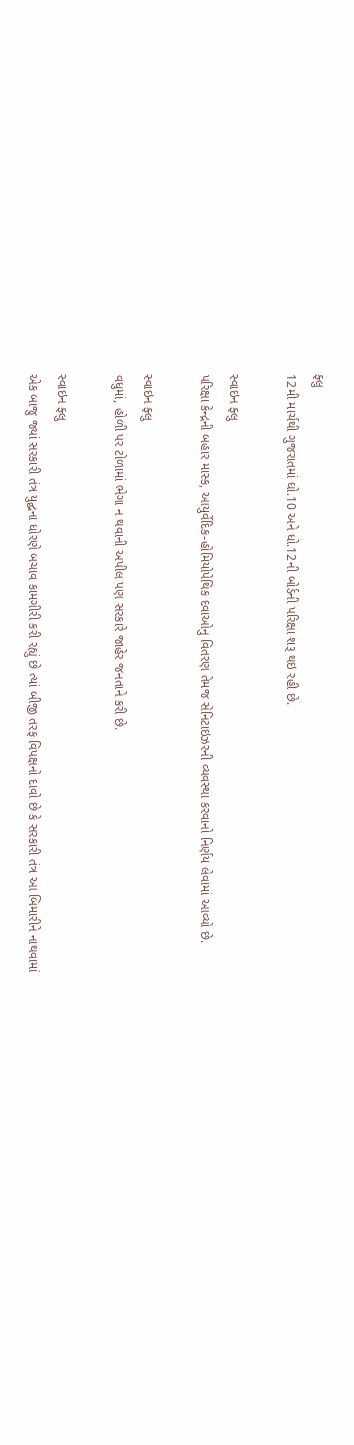ફ્લુ
12મી માર્ચથી ગુજરાતમાં ઘો.10 અને ધો.12ની બોર્ડની પરિક્ષા શરૂ થઇ રહી છે.

સ્વાઇન ફ્લુ
પરિક્ષા કેન્દ્રની બહાર માસ્ક, આયુર્વેદિક-હોમિયોપેથિક દવાઓનુ વિતરણ તેમજ સેનિટાઇઝરની વ્યવસ્થા કરવાનો નિર્ણય લેવામાં આવ્યો છે.

સ્વાઇન ફ્લુ
વધુમાં, હોળી પર ટોળામાં ભેગા ન થવાની અપીલ પણ સરકારે જાહેર જનતાને કરી છે.

સ્વાઇન ફ્લુ
એક બાજુ જ્યાં સરકારી તંત્ર યુદ્ઘના ધોરણે બચાવ કામગીરી કરી રહ્યું છે ત્યાં બીજી તરફ વિપક્ષનો દાવો છે કે સરકારી તંત્ર આ બિમારીને નાથવામાં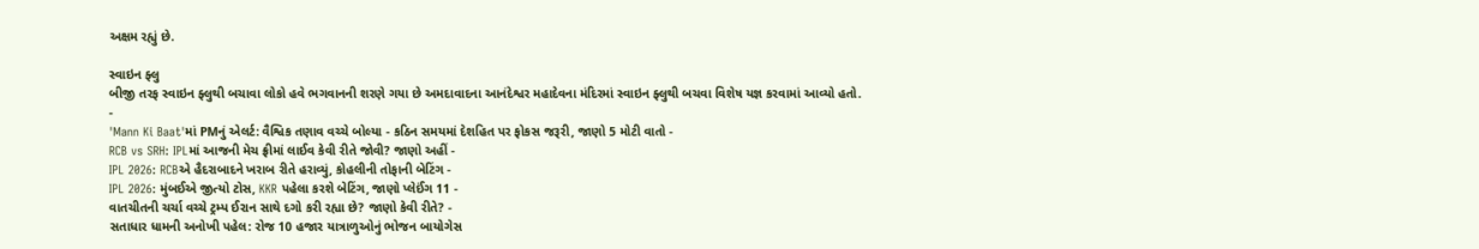અક્ષમ રહ્યું છે.

સ્વાઇન ફ્લુ
બીજી તરફ સ્વાઇન ફ્લુથી બચાવા લોકો હવે ભગવાનની શરણે ગયા છે અમદાવાદના આનંદેશ્વર મહાદેવના મંદિરમાં સ્વાઇન ફ્લુથી બચવા વિશેષ યજ્ઞ કરવામાં આવ્યો હતો.
-
'Mann Ki Baat'માં PMનું એલર્ટ: વૈશ્વિક તણાવ વચ્ચે બોલ્યા - કઠિન સમયમાં દેશહિત પર ફોકસ જરૂરી, જાણો 5 મોટી વાતો -
RCB vs SRH: IPLમાં આજની મેચ ફ્રીમાં લાઈવ કેવી રીતે જોવી? જાણો અહીં -
IPL 2026: RCBએ હૈદરાબાદને ખરાબ રીતે હરાવ્યું, કોહલીની તોફાની બેટિંગ -
IPL 2026: મુંબઈએ જીત્યો ટોસ, KKR પહેલા કરશે બેટિંગ, જાણો પ્લેઈંગ 11 -
વાતચીતની ચર્ચા વચ્ચે ટ્રમ્પ ઈરાન સાથે દગો કરી રહ્યા છે? જાણો કેવી રીતે? -
સતાધાર ધામની અનોખી પહેલ: રોજ 10 હજાર યાત્રાળુઓનું ભોજન બાયોગેસ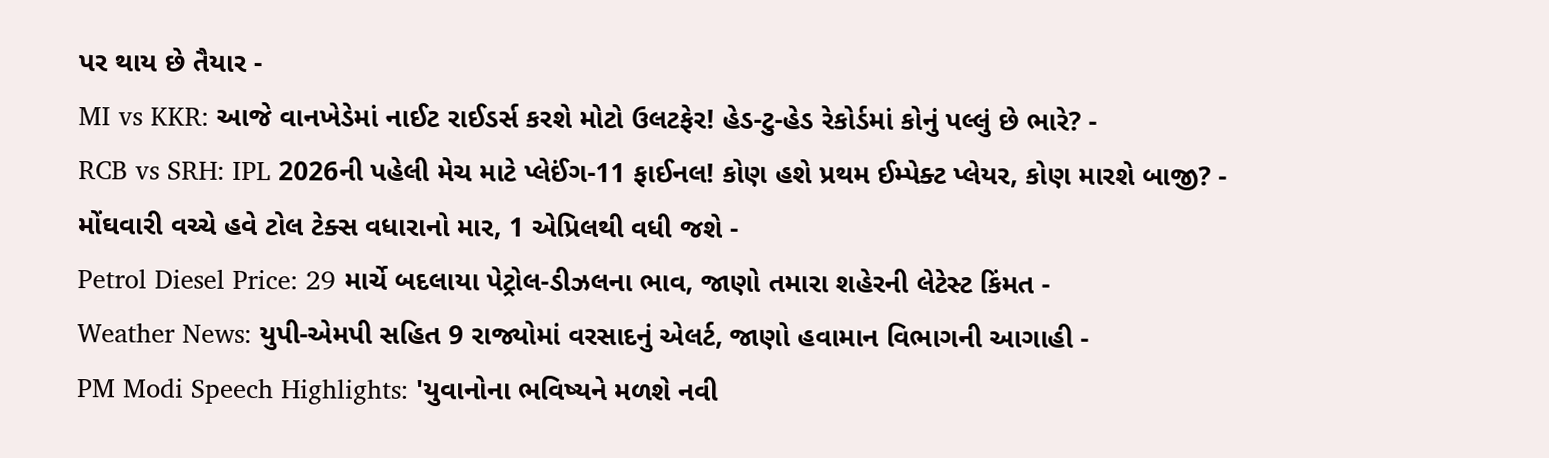પર થાય છે તૈયાર -
MI vs KKR: આજે વાનખેડેમાં નાઈટ રાઈડર્સ કરશે મોટો ઉલટફેર! હેડ-ટુ-હેડ રેકોર્ડમાં કોનું પલ્લું છે ભારે? -
RCB vs SRH: IPL 2026ની પહેલી મેચ માટે પ્લેઈંગ-11 ફાઈનલ! કોણ હશે પ્રથમ ઈમ્પેક્ટ પ્લેયર, કોણ મારશે બાજી? -
મોંઘવારી વચ્ચે હવે ટોલ ટેક્સ વધારાનો માર, 1 એપ્રિલથી વધી જશે -
Petrol Diesel Price: 29 માર્ચે બદલાયા પેટ્રોલ-ડીઝલના ભાવ, જાણો તમારા શહેરની લેટેસ્ટ કિંમત -
Weather News: યુપી-એમપી સહિત 9 રાજ્યોમાં વરસાદનું એલર્ટ, જાણો હવામાન વિભાગની આગાહી -
PM Modi Speech Highlights: 'યુવાનોના ભવિષ્યને મળશે નવી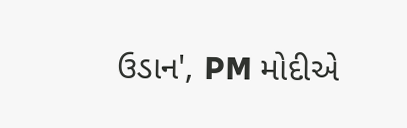ઉડાન', PM મોદીએ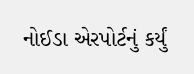નોઈડા એરપોર્ટનું કર્યું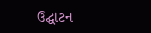ઉદ્ઘાટન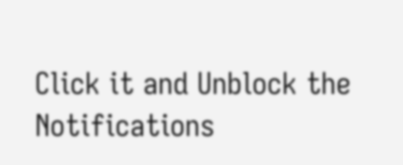Click it and Unblock the Notifications